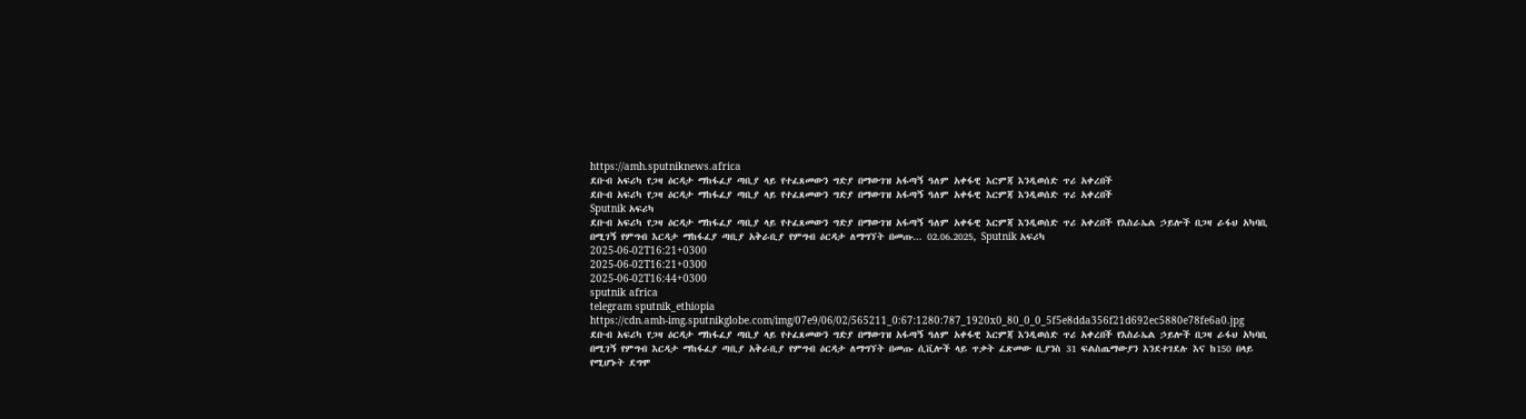https://amh.sputniknews.africa
ደቡብ አፍሪካ የጋዛ ዕርዳታ ማከፋፈያ ጣቢያ ላይ የተፈጸመውን ግድያ በማውገዝ አፋጣኝ ዓለም አቀፋዊ እርምጃ እንዲወሰድ ጥሪ አቀረበች
ደቡብ አፍሪካ የጋዛ ዕርዳታ ማከፋፈያ ጣቢያ ላይ የተፈጸመውን ግድያ በማውገዝ አፋጣኝ ዓለም አቀፋዊ እርምጃ እንዲወሰድ ጥሪ አቀረበች
Sputnik አፍሪካ
ደቡብ አፍሪካ የጋዛ ዕርዳታ ማከፋፈያ ጣቢያ ላይ የተፈጸመውን ግድያ በማውገዝ አፋጣኝ ዓለም አቀፋዊ እርምጃ እንዲወሰድ ጥሪ አቀረበች የእስራኤል ኃይሎች በጋዛ ራፋህ አካባቢ በሚገኝ የምግብ እርዳታ ማከፋፈያ ጣቢያ አቅራቢያ የምግብ ዕርዳታ ለማግኘት በመጡ... 02.06.2025, Sputnik አፍሪካ
2025-06-02T16:21+0300
2025-06-02T16:21+0300
2025-06-02T16:44+0300
sputnik africa
telegram sputnik_ethiopia
https://cdn.amh-img.sputnikglobe.com/img/07e9/06/02/565211_0:67:1280:787_1920x0_80_0_0_5f5e8dda356f21d692ec5880e78fe6a0.jpg
ደቡብ አፍሪካ የጋዛ ዕርዳታ ማከፋፈያ ጣቢያ ላይ የተፈጸመውን ግድያ በማውገዝ አፋጣኝ ዓለም አቀፋዊ እርምጃ እንዲወሰድ ጥሪ አቀረበች የእስራኤል ኃይሎች በጋዛ ራፋህ አካባቢ በሚገኝ የምግብ እርዳታ ማከፋፈያ ጣቢያ አቅራቢያ የምግብ ዕርዳታ ለማግኘት በመጡ ሲቪሎች ላይ ጥቃት ፈጽመው ቢያንስ 31 ፍልስጤማውያን እንደተገደሉ እና ከ150 በላይ የሚሆኑት ደግሞ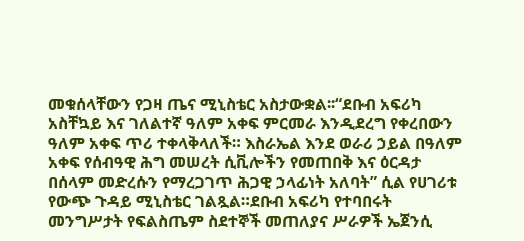መቁሰላቸውን የጋዛ ጤና ሚኒስቴር አስታውቋል፡፡“ደቡብ አፍሪካ አስቸኳይ እና ገለልተኛ ዓለም አቀፍ ምርመራ እንዲደረግ የቀረበውን ዓለም አቀፍ ጥሪ ተቀላቅላለች። እስራኤል እንደ ወራሪ ኃይል በዓለም አቀፍ የሰብዓዊ ሕግ መሠረት ሲቪሎችን የመጠበቅ እና ዕርዳታ በሰላም መድረሱን የማረጋገጥ ሕጋዊ ኃላፊነት አለባት” ሲል የሀገሪቱ የውጭ ጉዳይ ሚኒስቴር ገልጿል።ደቡብ አፍሪካ የተባበሩት መንግሥታት የፍልስጤም ስደተኞች መጠለያና ሥራዎች ኤጀንሲ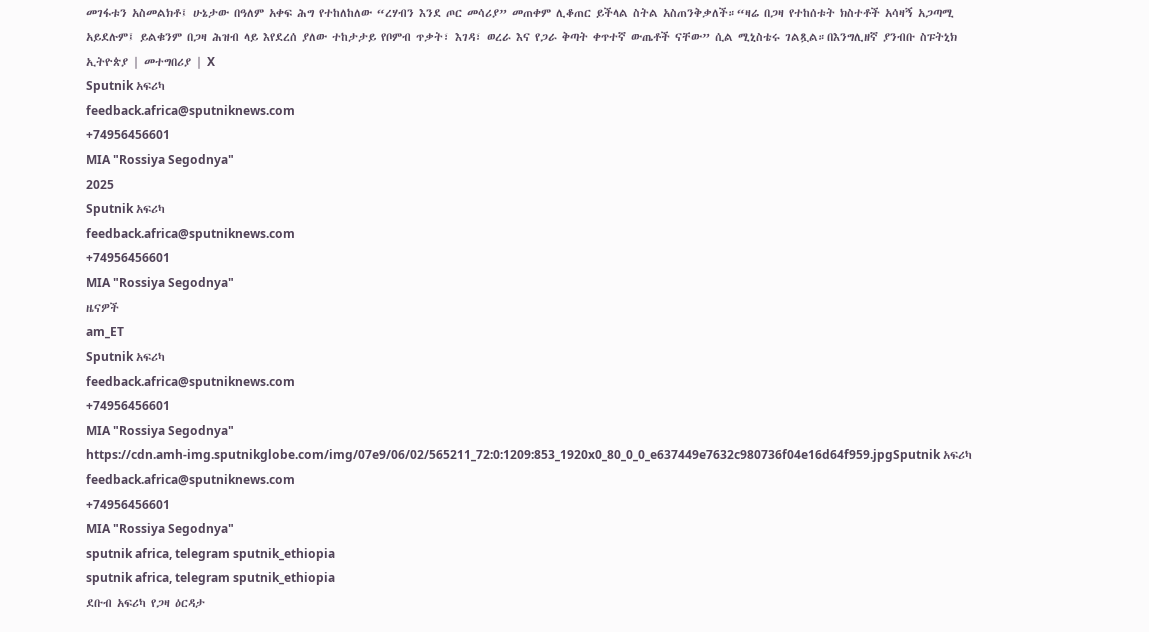መገፋቱን አስመልክቶ፤ ሁኔታው በዓለም አቀፍ ሕግ የተከለከለው “ረሃብን እንደ ጦር መሳሪያ” መጠቀም ሊቆጠር ይችላል ስትል አስጠንቅቃለች።“ዛሬ በጋዛ የተከሰቱት ክስተቶች አሳዛኝ አጋጣሚ አይደሉም፤ ይልቁንም በጋዛ ሕዝብ ላይ እየደረሰ ያለው ተከታታይ የቦምብ ጥቃት፣ እገዳ፣ ወረራ እና የጋራ ቅጣት ቀጥተኛ ውጤቶች ናቸው” ሲል ሚኒስቴሩ ገልጿል።በእንግሊዘኛ ያንብቡ ስፑትኒክ ኢትዮጵያ | መተግበሪያ | X
Sputnik አፍሪካ
feedback.africa@sputniknews.com
+74956456601
MIA "Rossiya Segodnya"
2025
Sputnik አፍሪካ
feedback.africa@sputniknews.com
+74956456601
MIA "Rossiya Segodnya"
ዜናዎች
am_ET
Sputnik አፍሪካ
feedback.africa@sputniknews.com
+74956456601
MIA "Rossiya Segodnya"
https://cdn.amh-img.sputnikglobe.com/img/07e9/06/02/565211_72:0:1209:853_1920x0_80_0_0_e637449e7632c980736f04e16d64f959.jpgSputnik አፍሪካ
feedback.africa@sputniknews.com
+74956456601
MIA "Rossiya Segodnya"
sputnik africa, telegram sputnik_ethiopia
sputnik africa, telegram sputnik_ethiopia
ደቡብ አፍሪካ የጋዛ ዕርዳታ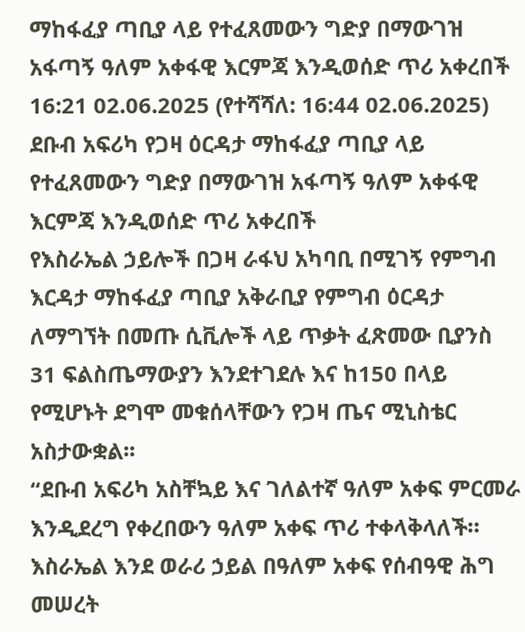ማከፋፈያ ጣቢያ ላይ የተፈጸመውን ግድያ በማውገዝ አፋጣኝ ዓለም አቀፋዊ እርምጃ እንዲወሰድ ጥሪ አቀረበች
16:21 02.06.2025 (የተሻሻለ: 16:44 02.06.2025) ደቡብ አፍሪካ የጋዛ ዕርዳታ ማከፋፈያ ጣቢያ ላይ የተፈጸመውን ግድያ በማውገዝ አፋጣኝ ዓለም አቀፋዊ እርምጃ እንዲወሰድ ጥሪ አቀረበች
የእስራኤል ኃይሎች በጋዛ ራፋህ አካባቢ በሚገኝ የምግብ እርዳታ ማከፋፈያ ጣቢያ አቅራቢያ የምግብ ዕርዳታ ለማግኘት በመጡ ሲቪሎች ላይ ጥቃት ፈጽመው ቢያንስ 31 ፍልስጤማውያን እንደተገደሉ እና ከ150 በላይ የሚሆኑት ደግሞ መቁሰላቸውን የጋዛ ጤና ሚኒስቴር አስታውቋል፡፡
“ደቡብ አፍሪካ አስቸኳይ እና ገለልተኛ ዓለም አቀፍ ምርመራ እንዲደረግ የቀረበውን ዓለም አቀፍ ጥሪ ተቀላቅላለች። እስራኤል እንደ ወራሪ ኃይል በዓለም አቀፍ የሰብዓዊ ሕግ መሠረት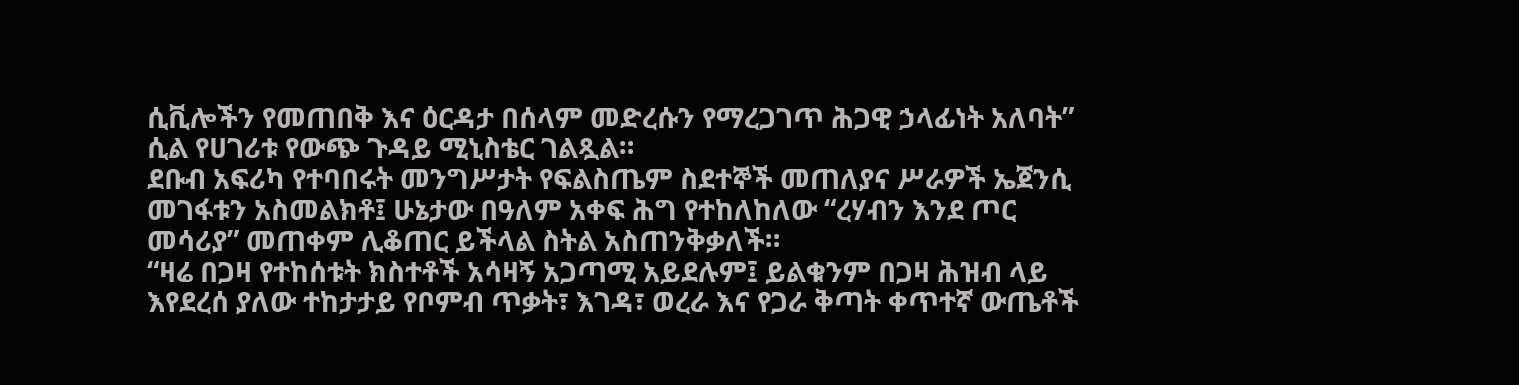ሲቪሎችን የመጠበቅ እና ዕርዳታ በሰላም መድረሱን የማረጋገጥ ሕጋዊ ኃላፊነት አለባት” ሲል የሀገሪቱ የውጭ ጉዳይ ሚኒስቴር ገልጿል።
ደቡብ አፍሪካ የተባበሩት መንግሥታት የፍልስጤም ስደተኞች መጠለያና ሥራዎች ኤጀንሲ መገፋቱን አስመልክቶ፤ ሁኔታው በዓለም አቀፍ ሕግ የተከለከለው “ረሃብን እንደ ጦር መሳሪያ” መጠቀም ሊቆጠር ይችላል ስትል አስጠንቅቃለች።
“ዛሬ በጋዛ የተከሰቱት ክስተቶች አሳዛኝ አጋጣሚ አይደሉም፤ ይልቁንም በጋዛ ሕዝብ ላይ እየደረሰ ያለው ተከታታይ የቦምብ ጥቃት፣ እገዳ፣ ወረራ እና የጋራ ቅጣት ቀጥተኛ ውጤቶች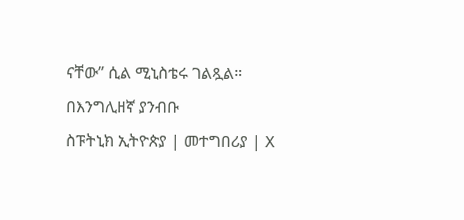ናቸው” ሲል ሚኒስቴሩ ገልጿል።
በእንግሊዘኛ ያንብቡ
ስፑትኒክ ኢትዮጵያ | መተግበሪያ | X